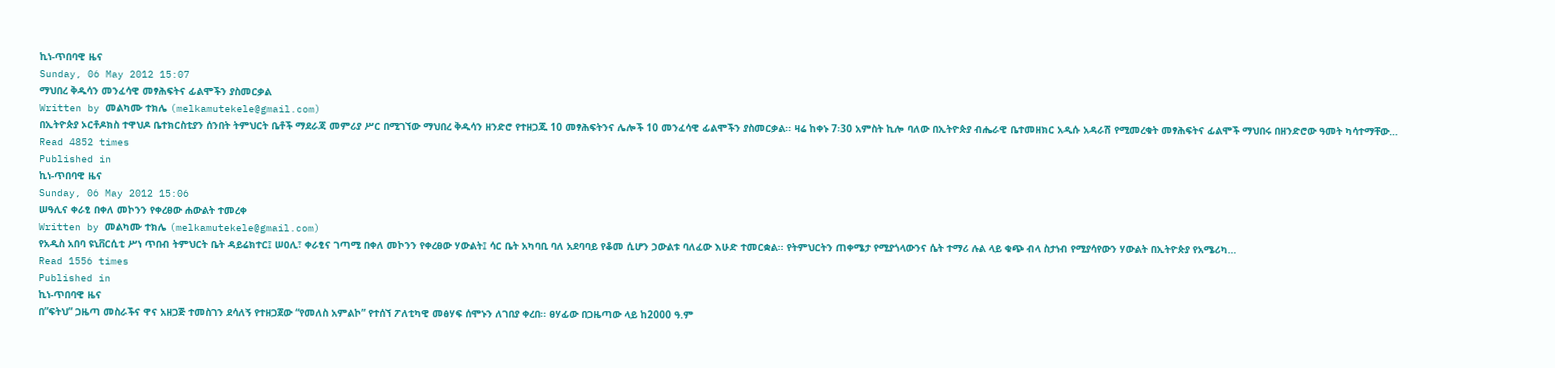ኪነ-ጥበባዊ ዜና
Sunday, 06 May 2012 15:07
ማህበረ ቅዱሳን መንፈሳዊ መፃሕፍትና ፊልሞችን ያስመርቃል
Written by መልካሙ ተክሌ (melkamutekele@gmail.com)
በኢትዮጵያ ኦርቶዶክስ ተዋህዶ ቤተክርስቲያን ሰንበት ትምህርት ቤቶች ማደራጃ መምሪያ ሥር በሚገኘው ማህበረ ቅዱሳን ዘንድሮ የተዘጋጁ 10 መፃሕፍትንና ሌሎች 10 መንፈሳዊ ፊልሞችን ያስመርቃል፡፡ ዛሬ ከቀኑ 7፡30 አምስት ኪሎ ባለው በኢትዮጵያ ብሔራዊ ቤተመዘክር አዲሱ አዳራሽ የሚመረቁት መፃሕፍትና ፊልሞች ማህበሩ በዘንድሮው ዓመት ካሳተማቸው…
Read 4852 times
Published in
ኪነ-ጥበባዊ ዜና
Sunday, 06 May 2012 15:06
ሠዓሊና ቀራፂ በቀለ መኮንን የቀረፀው ሐውልት ተመረቀ
Written by መልካሙ ተክሌ (melkamutekele@gmail.com)
የአዲስ አበባ ዩኒቨርሲቲ ሥነ ጥበብ ትምህርት ቤት ዳይሬክተር፤ ሠዐሊ፣ ቀራፂና ገጣሚ በቀለ መኮንን የቀረፀው ሃውልት፤ ሳር ቤት አካባቢ ባለ አደባባይ የቆመ ሲሆን ኃውልቱ ባለፈው እሁድ ተመርቋል፡፡ የትምህርትን ጠቀሜታ የሚያጎላውንና ሴት ተማሪ ሉል ላይ ቁጭ ብላ ስታነብ የሚያሳየውን ሃውልት በኢትዮጵያ የአሜሪካ…
Read 1556 times
Published in
ኪነ-ጥበባዊ ዜና
በ”ፍትህ” ጋዜጣ መስራችና ዋና አዘጋጅ ተመስገን ደሳለኝ የተዘጋጀው “የመለስ አምልኮ” የተሰኘ ፖለቲካዊ መፅሃፍ ሰሞኑን ለገበያ ቀረበ፡፡ ፀሃፊው በጋዜጣው ላይ ከ2000 ዓ.ም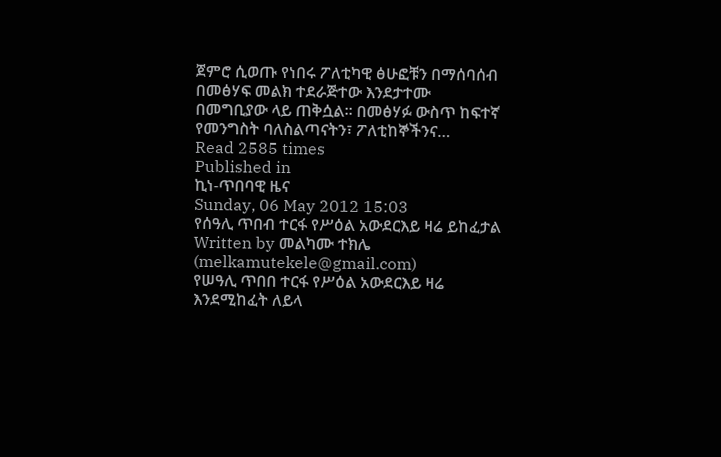ጀምሮ ሲወጡ የነበሩ ፖለቲካዊ ፅሁፎቹን በማሰባሰብ በመፅሃፍ መልክ ተደራጅተው እንደታተሙ በመግቢያው ላይ ጠቅሷል፡፡ በመፅሃፉ ውስጥ ከፍተኛ የመንግስት ባለስልጣናትን፣ ፖለቲከኞችንና…
Read 2585 times
Published in
ኪነ-ጥበባዊ ዜና
Sunday, 06 May 2012 15:03
የሰዓሊ ጥበብ ተርፋ የሥዕል አውደርእይ ዛሬ ይከፈታል
Written by መልካሙ ተክሌ (melkamutekele@gmail.com)
የሠዓሊ ጥበበ ተርፋ የሥዕል አውደርእይ ዛሬ እንደሚከፈት ለይላ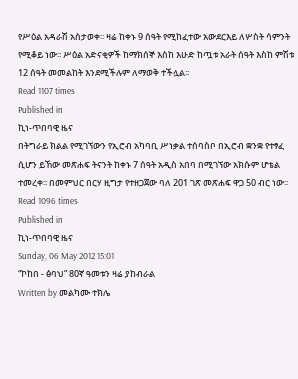የሥዕል አዳራሽ አስታወቀ፡፡ ዛሬ ከቀኑ 9 ሰዓት የሚከፈተው አውደርእይ ለሦስት ሳምንት የሚቆይ ነው፡፡ ሥዕል አድናቂዎች ከማክሰኞ እስከ እሁድ ከጧቱ አራት ሰዓት እስከ ምሽቱ 12 ሰዓት መመልከት እንደሚችሉም ለማወቅ ተችሏል፡፡
Read 1107 times
Published in
ኪነ-ጥበባዊ ዜና
በትግራይ ክልል የሚገኘውን የኢሮብ አካባቢ ሥነቃል ተሰባስቦ በኢሮብ ቋንቋ የተፃፈ ሲሆን ይኸው መጽሐፍ ትናንት ከቀኑ 7 ሰዓት አዲስ አበባ በሚገኘው አክሱም ሆቴል ተመረቀ፡፡ በመምህር በርሃ ዚግታ የተዘጋጀው ባለ 201 ገጽ መጽሐፍ ዋጋ 50 ብር ነው፡፡
Read 1096 times
Published in
ኪነ-ጥበባዊ ዜና
Sunday, 06 May 2012 15:01
“ኮከበ - ፅባህ” 80ኛ ዓመቱን ዛሬ ያከብራል
Written by መልካሙ ተክሌ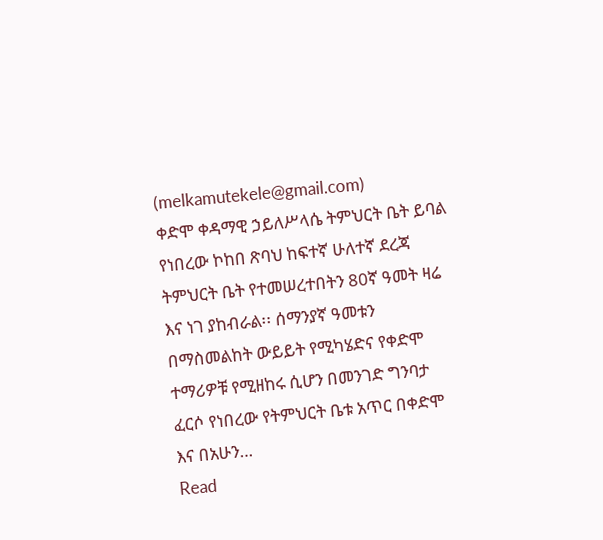(melkamutekele@gmail.com)
ቀድሞ ቀዳማዊ ኃይለሥላሴ ትምህርት ቤት ይባል የነበረው ኮከበ ጽባህ ከፍተኛ ሁለተኛ ደረጃ ትምህርት ቤት የተመሠረተበትን 80ኛ ዓመት ዛሬ እና ነገ ያከብራል፡፡ ሰማንያኛ ዓመቱን በማስመልከት ውይይት የሚካሄድና የቀድሞ ተማሪዎቹ የሚዘከሩ ሲሆን በመንገድ ግንባታ ፈርሶ የነበረው የትምህርት ቤቱ አጥር በቀድሞ እና በአሁን…
Read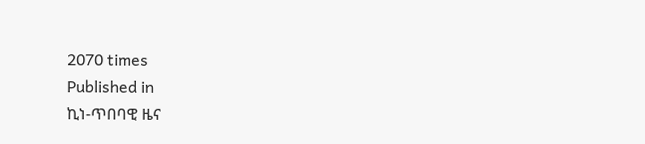2070 times
Published in
ኪነ-ጥበባዊ ዜና